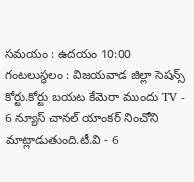సమయం : ఉదయం 10:00 గంటలుస్థలం : విజయవాడ జిల్లా సెషన్స్ కోర్టు.కోర్టు బయట కేమెరా ముందు TV - 6 న్యూస్ చానల్ యాంకర్ నించోని మాట్లాడుతుంది.టీ.వి - 6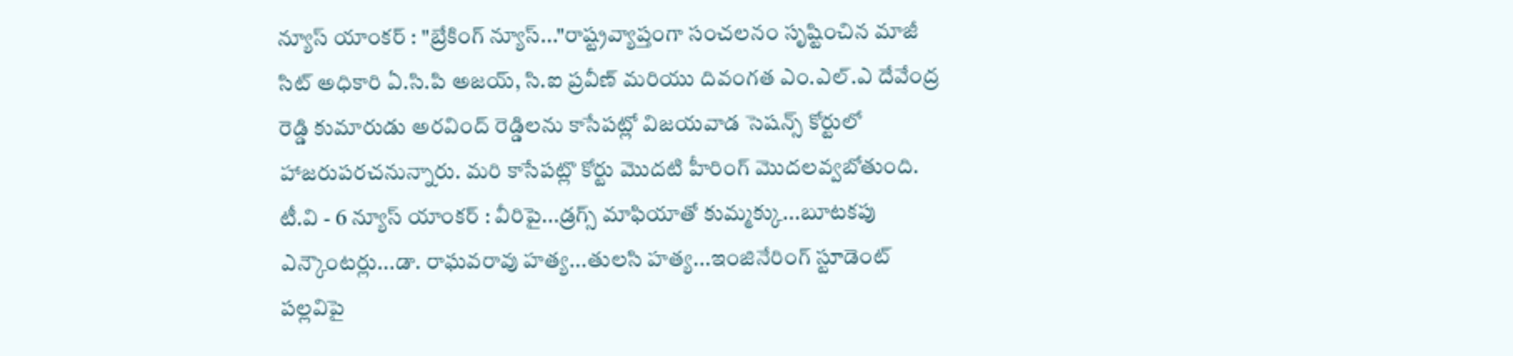న్యూస్ యాంకర్ : "బ్రేకింగ్ న్యూస్..."రాష్ట్రవ్యాప్తంగా సంచలనం సృష్టించిన మాజీ సిట్ అధికారి ఏ.సి.పి అజయ్, సి.ఐ ప్రవీణ్ మరియు దివంగత ఎం.ఎల్.ఎ దేవేంద్ర రెడ్డి కుమారుడు అరవింద్ రెడ్డిలను కాసేపట్లో విజయవాడ సెషన్స్ కోర్టులో హాజరుపరచనున్నారు. మరి కాసేపట్లొ కోర్టు మొదటి హీరింగ్ మొదలవ్వబోతుంది. టీ.వి - 6 న్యూస్ యాంకర్ : వీరిపై...డ్రగ్స్ మాఫియాతో కుమ్మక్కు...బూటకపు ఎన్కౌంటర్లు...డా. రాఘవరావు హత్య...తులసి హత్య...ఇంజినేరింగ్ స్టూడెంట్ పల్లవిపై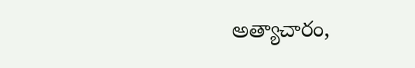అత్యాచారం,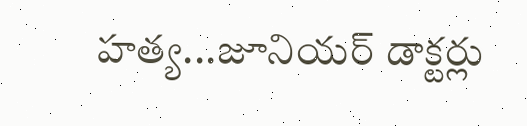హత్య...జూనియర్ డాక్టర్లు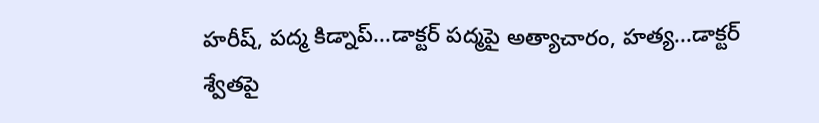హరీష్, పద్మ కిడ్నాప్...డాక్టర్ పద్మపై అత్యాచారం, హత్య...డాక్టర్ శ్వేతపై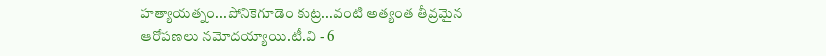హత్యాయత్నం...పోనికెగూడెం కుట్ర...వంటి అత్యంత తీవ్రమైన ఆరోపణలు నమోదయ్యాయి.టీ.వి - 6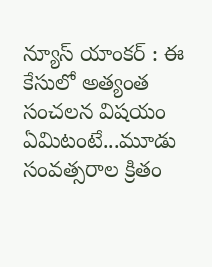న్యూస్ యాంకర్ : ఈ కేసులో అత్యంత సంచలన విషయం ఏమిటంటే...మూడు సంవత్సరాల క్రితం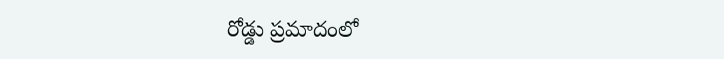రోడ్డు ప్రమాదంలో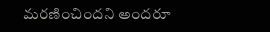మరణించిందని అందరూ